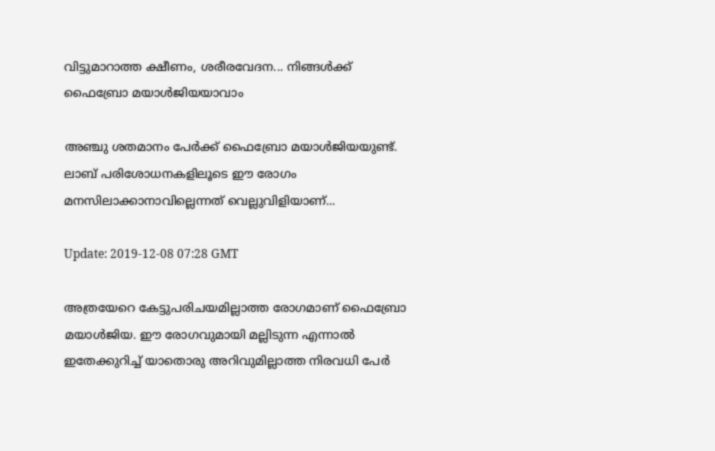വിട്ടുമാറാത്ത ക്ഷീണം, ശരീരവേദന... നിങ്ങള്‍ക്ക് ഫൈബ്രോ മയാള്‍ജിയയാവാം

അഞ്ചു ശതമാനം പേര്‍ക്ക് ഫൈബ്രോ മയാള്‍ജിയയുണ്ട്. ലാബ് പരിശോധനകളിലൂടെ ഈ രോഗം മനസിലാക്കാനാവില്ലെന്നത് വെല്ലുവിളിയാണ്...

Update: 2019-12-08 07:28 GMT

അത്രയേറെ കേട്ടുപരിചയമില്ലാത്ത രോഗമാണ് ഫൈബ്രോ മയാള്‍ജിയ. ഈ രോഗവുമായി മല്ലിടുന്ന എന്നാല്‍ ഇതേക്കുറിച്ച് യാതൊരു അറിവുമില്ലാത്ത നിരവധി പേര്‍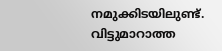നമുക്കിടയിലുണ്ട്. വിട്ടുമാറാത്ത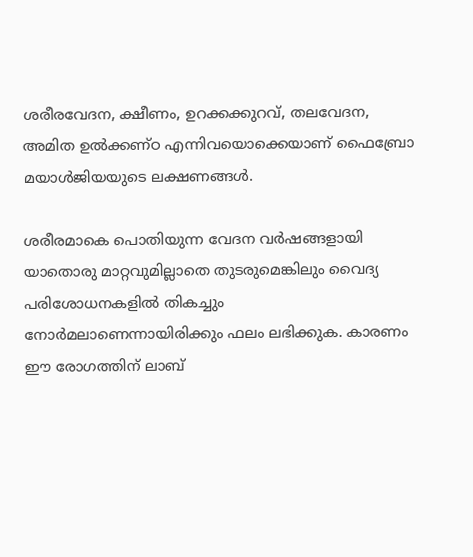ശരീരവേദന, ക്ഷീണം, ഉറക്കക്കുറവ്, തലവേദന, അമിത ഉല്‍ക്കണ്ഠ എന്നിവയൊക്കെയാണ് ഫൈബ്രോ മയാള്‍ജിയയുടെ ലക്ഷണങ്ങള്‍.

ശരീരമാകെ പൊതിയുന്ന വേദന വര്‍ഷങ്ങളായി യാതൊരു മാറ്റവുമില്ലാതെ തുടരുമെങ്കിലും വൈദ്യ പരിശോധനകളില്‍ തികച്ചും നോര്‍മലാണെന്നായിരിക്കും ഫലം ലഭിക്കുക. കാരണം ഈ രോഗത്തിന് ലാബ്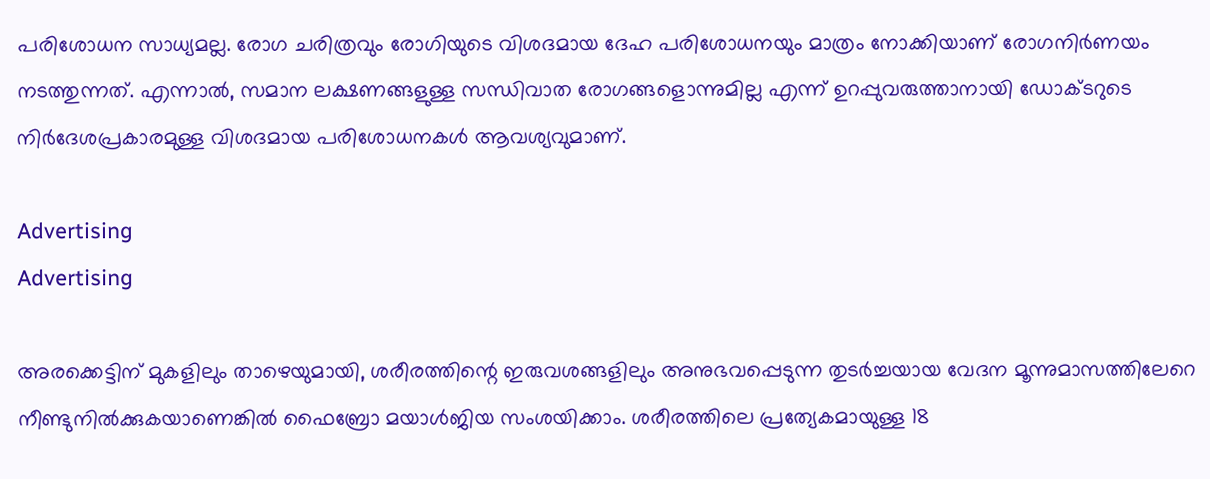പരിശോധന സാധ്യമല്ല. രോഗ ചരിത്രവും രോഗിയുടെ വിശദമായ ദേഹ പരിശോധനയും മാത്രം നോക്കിയാണ് രോഗനിര്‍ണയം നടത്തുന്നത്. എന്നാല്‍, സമാന ലക്ഷണങ്ങളുള്ള സന്ധിവാത രോഗങ്ങളൊന്നുമില്ല എന്ന് ഉറപ്പുവരുത്താനായി ഡോക്ടറുടെ നിര്‍ദേശപ്രകാരമുള്ള വിശദമായ പരിശോധനകള്‍ ആവശ്യവുമാണ്.

Advertising
Advertising

അരക്കെട്ടിന് മുകളിലും താഴെയുമായി, ശരീരത്തിന്റെ ഇരുവശങ്ങളിലും അനുഭവപ്പെടുന്ന തുടര്‍ച്ചയായ വേദന മൂന്നുമാസത്തിലേറെ നീണ്ടുനില്‍ക്കുകയാണെങ്കില്‍ ഫൈബ്രോ മയാള്‍ജിയ സംശയിക്കാം. ശരീരത്തിലെ പ്രത്യേകമായുള്ള 18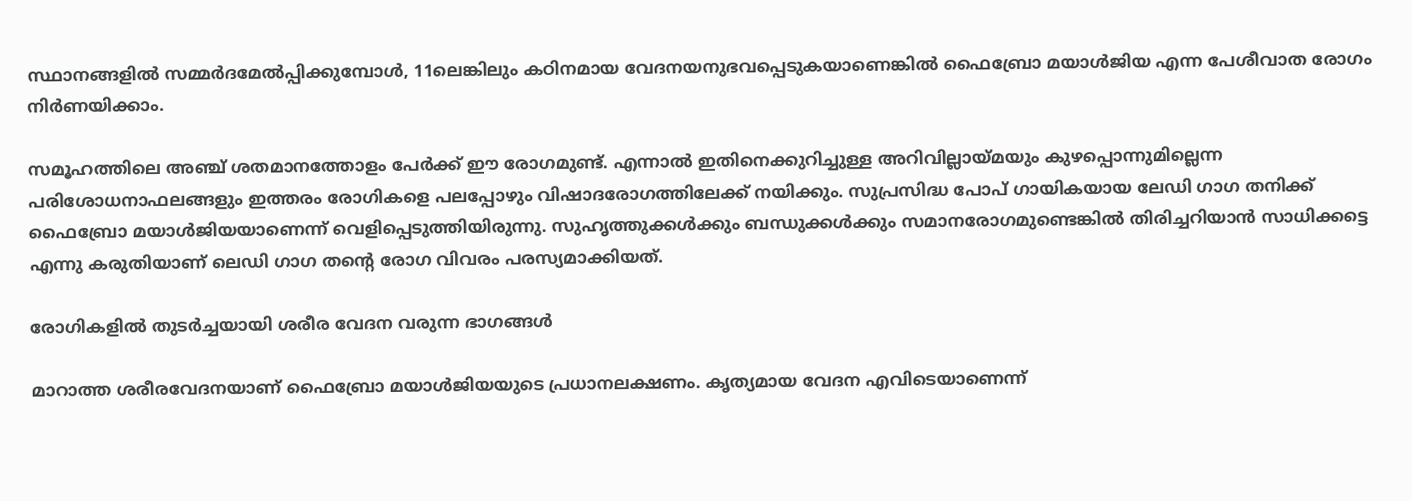സ്ഥാനങ്ങളില്‍ സമ്മര്‍ദമേല്‍പ്പിക്കുമ്പോള്‍, 11ലെങ്കിലും കഠിനമായ വേദനയനുഭവപ്പെടുകയാണെങ്കില്‍ ഫൈബ്രോ മയാള്‍ജിയ എന്ന പേശീവാത രോഗം നിര്‍ണയിക്കാം.

സമൂഹത്തിലെ അഞ്ച് ശതമാനത്തോളം പേര്‍ക്ക് ഈ രോഗമുണ്ട്. എന്നാല്‍ ഇതിനെക്കുറിച്ചുള്ള അറിവില്ലായ്മയും കുഴപ്പൊന്നുമില്ലെന്ന പരിശോധനാഫലങ്ങളും ഇത്തരം രോഗികളെ പലപ്പോഴും വിഷാദരോഗത്തിലേക്ക് നയിക്കും. സുപ്രസിദ്ധ പോപ് ഗായികയായ ലേഡി ഗാഗ തനിക്ക് ഫൈബ്രോ മയാള്‍ജിയയാണെന്ന് വെളിപ്പെടുത്തിയിരുന്നു. സുഹൃത്തുക്കള്‍ക്കും ബന്ധുക്കള്‍ക്കും സമാനരോഗമുണ്ടെങ്കില്‍ തിരിച്ചറിയാന്‍ സാധിക്കട്ടെ എന്നു കരുതിയാണ് ലെഡി ഗാഗ തന്റെ രോഗ വിവരം പരസ്യമാക്കിയത്.

രോഗികളില്‍ തുടര്‍ച്ചയായി ശരീര വേദന വരുന്ന ഭാഗങ്ങള്‍

മാറാത്ത ശരീരവേദനയാണ് ഫൈബ്രോ മയാള്‍ജിയയുടെ പ്രധാനലക്ഷണം. കൃത്യമായ വേദന എവിടെയാണെന്ന്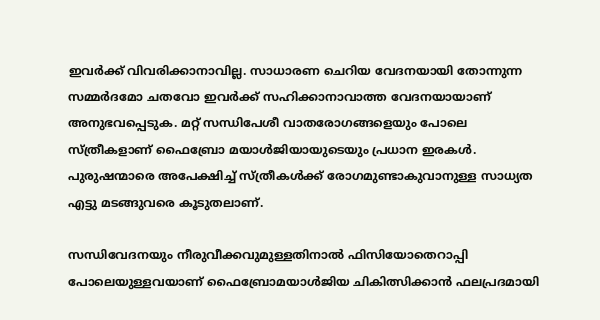ഇവര്‍ക്ക് വിവരിക്കാനാവില്ല. സാധാരണ ചെറിയ വേദനയായി തോന്നുന്ന സമ്മര്‍ദമോ ചതവോ ഇവര്‍ക്ക് സഹിക്കാനാവാത്ത വേദനയായാണ് അനുഭവപ്പെടുക. മറ്റ് സന്ധിപേശീ വാതരോഗങ്ങളെയും പോലെ സ്ത്രീകളാണ് ഫൈബ്രോ മയാള്‍ജിയായുടെയും പ്രധാന ഇരകള്‍. പുരുഷന്മാരെ അപേക്ഷിച്ച് സ്ത്രീകള്‍ക്ക് രോഗമുണ്ടാകുവാനുള്ള സാധ്യത എട്ടു മടങ്ങുവരെ കൂടുതലാണ്.

സന്ധിവേദനയും നീരുവീക്കവുമുള്ളതിനാല്‍ ഫിസിയോതെറാപ്പി പോലെയുള്ളവയാണ് ഫൈബ്രോമയാള്‍ജിയ ചികിത്സിക്കാന്‍ ഫലപ്രദമായി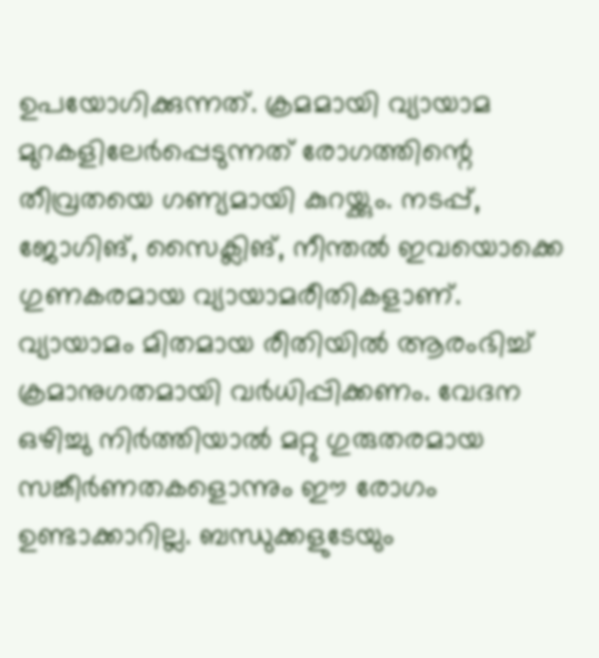ഉപയോഗിക്കുന്നത്. ക്രമമായി വ്യായാമ മുറകളിലേര്‍പ്പെടുന്നത് രോഗത്തിന്റെ തീവ്രതയെ ഗണ്യമായി കുറയ്ക്കും. നടപ്പ്, ജോഗിങ്, സൈക്ലിങ്, നീന്തല്‍ ഇവയൊക്കെ ഗുണകരമായ വ്യായാമരീതികളാണ്. വ്യായാമം മിതമായ രീതിയില്‍ ആരംഭിച്ച് ക്രമാനുഗതമായി വര്‍ധിപ്പിക്കണം. വേദന ഒഴിച്ചു നിര്‍ത്തിയാല്‍ മറ്റു ഗുരുതരമായ സങ്കീര്‍ണതകളൊന്നും ഈ രോഗം ഉണ്ടാക്കാറില്ല. ബന്ധുക്കളുടേയും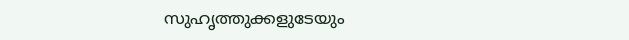സുഹൃത്തുക്കളുടേയും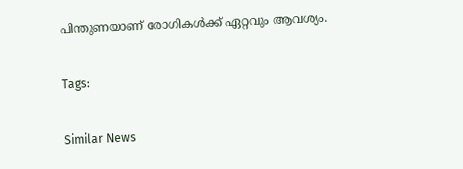പിന്തുണയാണ് രോഗികള്‍ക്ക് ഏറ്റവും ആവശ്യം.

Tags:

Similar News